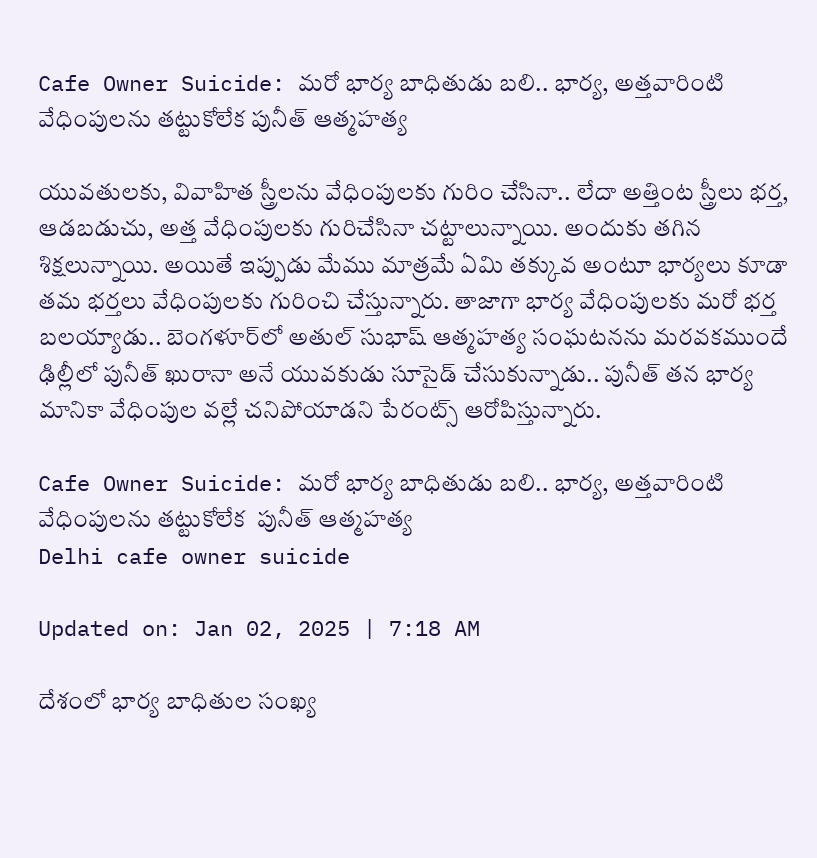Cafe Owner Suicide: మరో భార్య బాధితుడు బలి.. భార్య, అత్తవారింటి వేధింపులను తట్టుకోలేక పునీత్ ఆత్మహత్య

యువతులకు, వివాహిత స్త్రీలను వేధింపులకు గురిం చేసినా.. లేదా అత్తింట స్త్రీలు భర్త, ఆడబడుచు, అత్త వేధింపులకు గురిచేసినా చట్టాలున్నాయి. అందుకు తగిన శిక్షలున్నాయి. అయితే ఇప్పుడు మేము మాత్రమే ఏమి తక్కువ అంటూ భార్యలు కూడా తమ భర్తలు వేధింపులకు గురించి చేస్తున్నారు. తాజాగా భార్య వేధింపులకు మరో భర్త బలయ్యాడు.. బెంగళూర్‌లో అతుల్‌ సుభాష్‌ ఆత్మహత్య సంఘటనను మరవకముందే ఢిల్లీలో పునీత్‌ ఖురానా అనే యువకుడు సూసైడ్‌ చేసుకున్నాడు.. పునీత్‌ తన భార్య మానికా వేధింపుల వల్లే చనిపోయాడని పేరంట్స్‌ ఆరోపిస్తున్నారు.

Cafe Owner Suicide: మరో భార్య బాధితుడు బలి.. భార్య, అత్తవారింటి వేధింపులను తట్టుకోలేక  పునీత్ ఆత్మహత్య
Delhi cafe owner suicide

Updated on: Jan 02, 2025 | 7:18 AM

దేశంలో భార్య బాధితుల సంఖ్య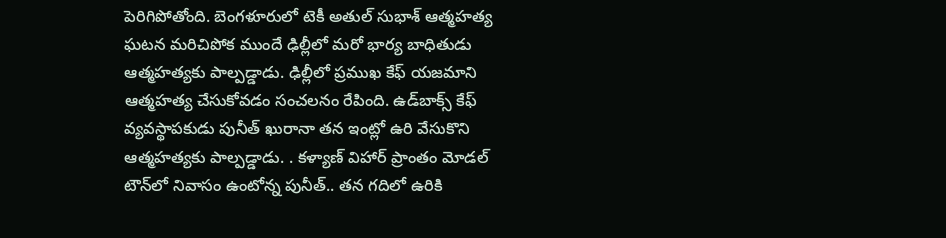పెరిగిపోతోంది. బెంగళూరులో టెకీ అతుల్ సుభాశ్ ఆత్మహత్య ఘటన మరిచిపోక ముందే ఢిల్లీలో మరో భార్య బాధితుడు ఆత్మహత్యకు పాల్పడ్డాడు. ఢిల్లీలో ప్రముఖ కేఫ్ యజమాని ఆత్మహత్య చేసుకోవడం సంచలనం రేపింది. ఉడ్‌బాక్స్ కేఫ్ వ్యవస్థాపకుడు పునీత్ ఖురానా తన ఇంట్లో ఉరి వేసుకొని ఆత్మహత్యకు పాల్పడ్డాడు. . కళ్యాణ్ విహార్‌ ప్రాంతం మోడల్ టౌన్‌లో నివాసం ఉంటోన్న పునీత్.. తన గదిలో ఉరికి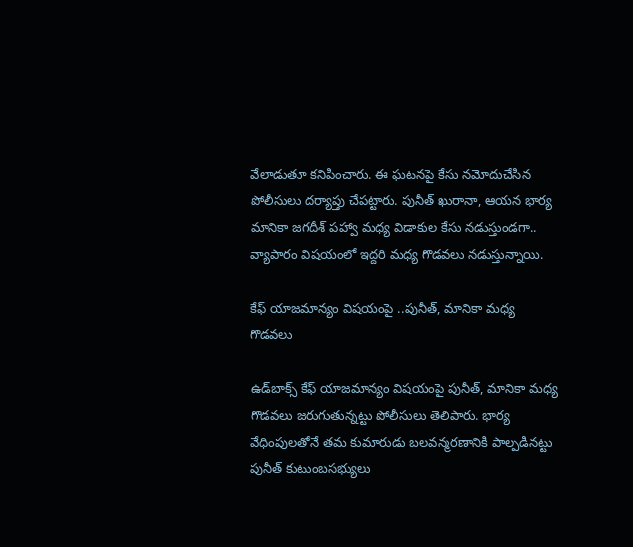వేలాడుతూ కనిపించారు. ఈ ఘటనపై కేసు నమోదుచేసిన పోలీసులు దర్యాప్తు చేపట్టారు. పునీత్ ఖురానా, ఆయన భార్య మానికా జగదీశ్ పహ్వా మధ్య విడాకుల కేసు నడుస్తుండగా.. వ్యాపారం విషయంలో ఇద్దరి మధ్య గొడవలు నడుస్తున్నాయి.

కేఫ్ యాజమాన్యం విషయంపై ..పునీత్‌, మానికా మధ్య గొడవలు

ఉడ్‌బాక్స్ కేఫ్ యాజమాన్యం విషయంపై పునీత్‌, మానికా మధ్య గొడవలు జరుగుతున్నట్టు పోలీసులు తెలిపారు. భార్య వేధింపులతోనే తమ కుమారుడు బలవన్మరణానికి పాల్పడినట్టు పునీత్‌ కుటుంబసభ్యులు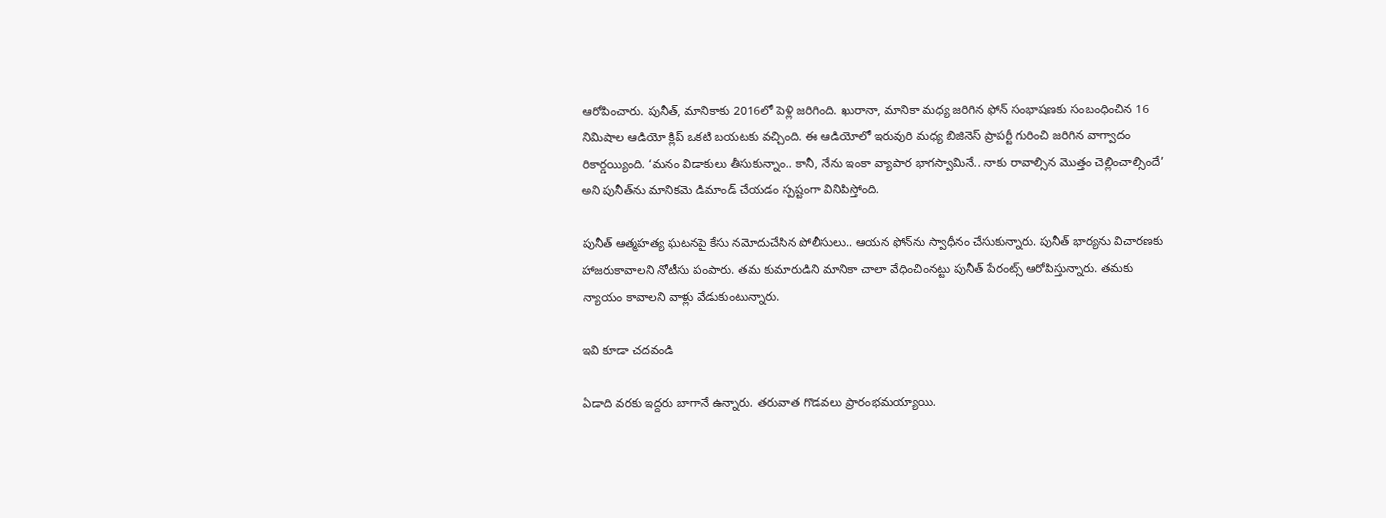ఆరోపించారు. పునీత్‌, మానికాకు 2016లో పెళ్లి జరిగింది. ఖురానా, మానికా మధ్య జరిగిన ఫోన్ సంభాషణకు సంబంధించిన 16 నిమిషాల ఆడియో క్లిప్ ఒకటి బయటకు వచ్చింది. ఈ ఆడియోలో ఇరువురి మధ్య బిజినెస్ ప్రాపర్టీ గురించి జరిగిన వాగ్వాదం రికార్డయ్యింది. ‘మనం విడాకులు తీసుకున్నాం.. కానీ, నేను ఇంకా వ్యాపార భాగస్వామినే.. నాకు రావాల్సిన మొత్తం చెల్లించాల్సిందే’ అని పునీత్‌ను మానికమె డిమాండ్ చేయడం స్పష్టంగా వినిపిస్తోంది.

పునీత్‌ ఆత్మహత్య ఘటనపై కేసు నమోదుచేసిన పోలీసులు.. ఆయన ఫోన్‌ను స్వాధీనం చేసుకున్నారు. పునీత్ భార్యను విచారణకు హాజరుకావాలని నోటీసు పంపారు. తమ కుమారుడిని మానికా చాలా వేధించింనట్టు పునీత్‌ పేరంట్స్‌ ఆరోపిస్తున్నారు. తమకు న్యాయం కావాలని వాళ్లు వేడుకుంటున్నారు.

ఇవి కూడా చదవండి

ఏడాది వరకు ఇద్దరు బాగానే ఉన్నారు. తరువాత గొడవలు ప్రారంభమయ్యాయి.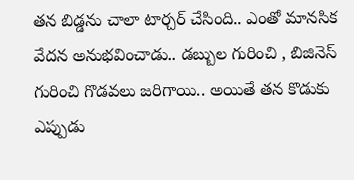తన బిడ్డను చాలా టార్చర్‌ చేసింది.. ఎంతో మానసిక వేదన అనుభవించాడు.. డబ్బుల గురించి , బిజినెస్‌ గురించి గొడవలు జరిగాయి.. అయితే తన కొడుకు ఎప్పుడు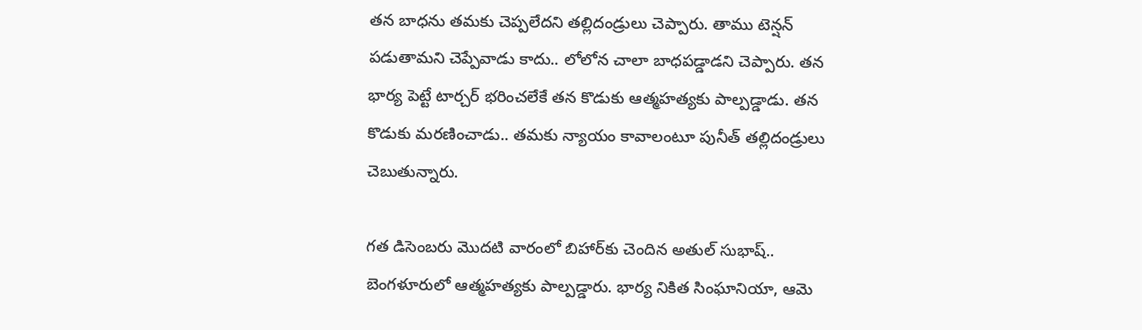తన బాధను తమకు చెప్పలేదని తల్లిదండ్రులు చెప్పారు. తాము టెన్షన్‌ పడుతామని చెప్పేవాడు కాదు.. లోలోన చాలా బాధపడ్డాడని చెప్పారు. తన భార్య పెట్టే టార్చర్‌ భరించలేకే తన కొడుకు ఆత్మహత్యకు పాల్పడ్డాడు. తన కొడుకు మరణించాడు.. తమకు న్యాయం కావాలంటూ పునీత్ తల్లిదండ్రులు చెబుతున్నారు.

గత డిసెంబరు మొదటి వారంలో బిహార్‌కు చెందిన అతుల్ సుభాష్.. బెంగళూరులో ఆత్మహత్యకు పాల్పడ్డారు. భార్య నికిత సింఘానియా, ఆమె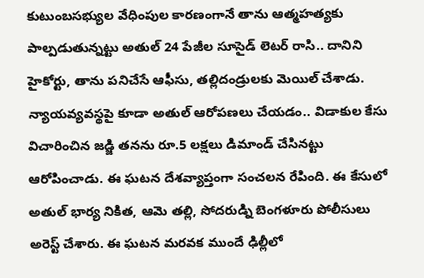కుటుంబసభ్యుల వేధింపుల కారణంగానే తాను ఆత్మహత్యకు పాల్పడుతున్నట్టు అతుల్ 24 పేజీల సూసైడ్ లెటర్ రాసి.. దానిని హైకోర్టు, తాను పనిచేసే ఆఫీసు, తల్లిదండ్రులకు మెయిల్ చేశాడు. న్యాయవ్యవస్థపై కూడా అతుల్ ఆరోపణలు చేయడం.. విడాకుల కేసు విచారించిన జడ్జి తనను రూ.5 లక్షలు డిమాండ్ చేసినట్టు ఆరోపించాడు. ఈ ఘటన దేశవ్యాప్తంగా సంచలన రేపింది. ఈ కేసులో అతుల్ భార్య నికిత, ఆమె తల్లి, సోదరుడ్ని బెంగళూరు పోలీసులు అరెస్ట్ చేశారు. ఈ ఘటన మరవక ముందే ఢిల్లీలో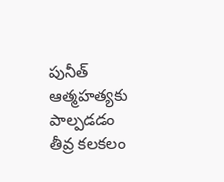పునీత్‌ ఆత్మహత్యకు పాల్పడడం తీవ్ర కలకలం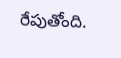రేపుతోంది.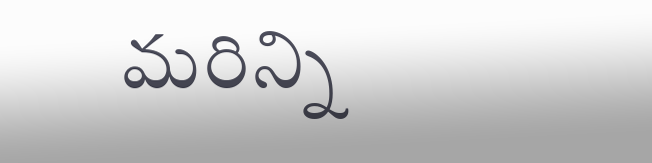మరిన్ని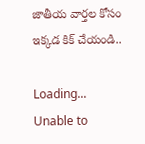జాతీయ వార్తల కోసం ఇక్కడ కిక్ చేయండి..

Loading...
Unable to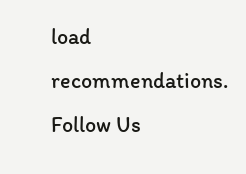load recommendations.
Follow Us